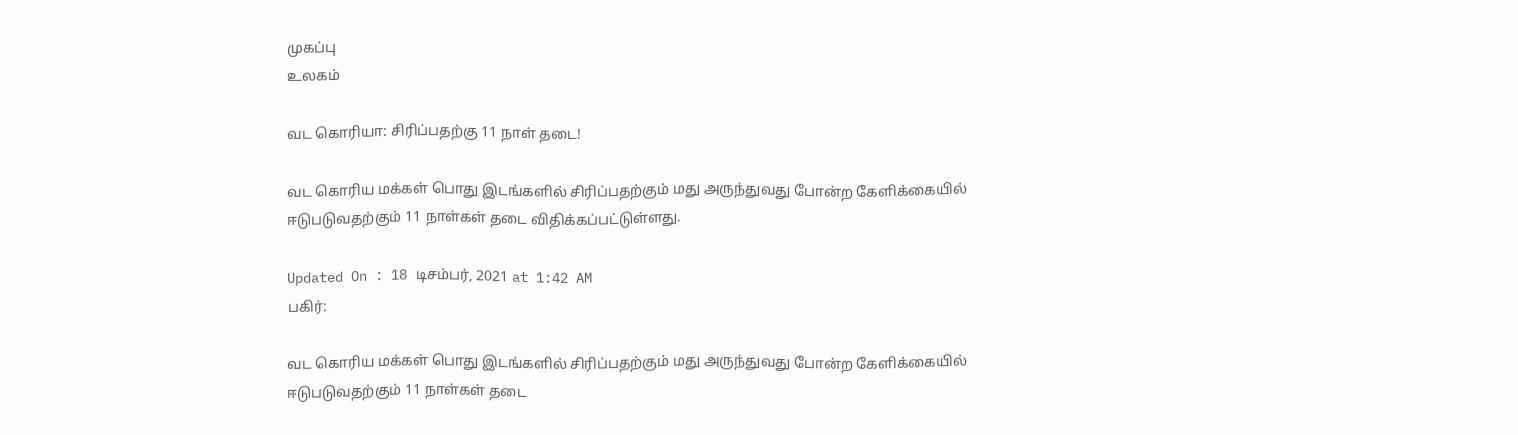முகப்பு
உலகம்

வட கொரியா: சிரிப்பதற்கு 11 நாள் தடை!

வட கொரிய மக்கள் பொது இடங்களில் சிரிப்பதற்கும் மது அருந்துவது போன்ற கேளிக்கையில் ஈடுபடுவதற்கும் 11 நாள்கள் தடை விதிக்கப்பட்டுள்ளது.

Updated On : 18 டிசம்பர், 2021 at 1:42 AM
பகிர்:

வட கொரிய மக்கள் பொது இடங்களில் சிரிப்பதற்கும் மது அருந்துவது போன்ற கேளிக்கையில் ஈடுபடுவதற்கும் 11 நாள்கள் தடை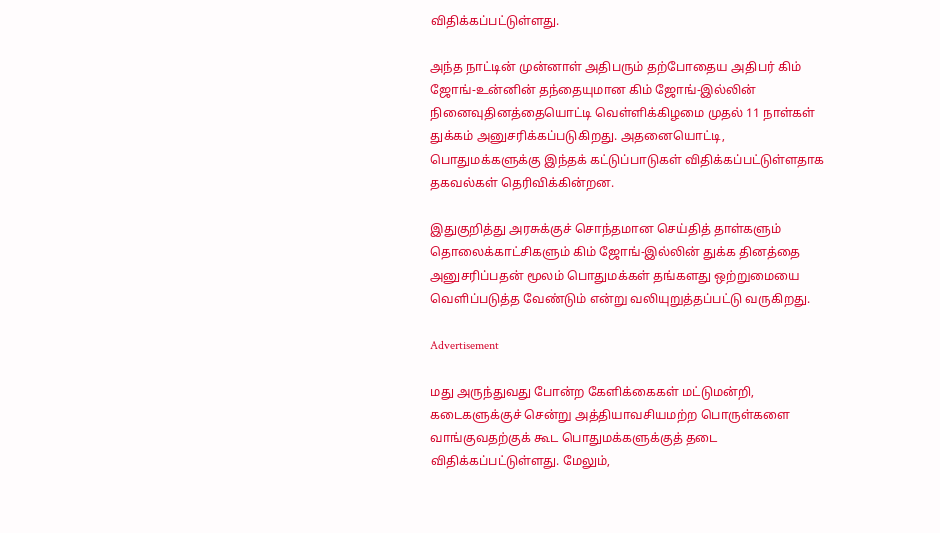விதிக்கப்பட்டுள்ளது.

அந்த நாட்டின் முன்னாள் அதிபரும் தற்போதைய அதிபர் கிம் ஜோங்-உன்னின் தந்தையுமான கிம் ஜோங்-இல்லின் நினைவுதினத்தையொட்டி வெள்ளிக்கிழமை முதல் 11 நாள்கள் துக்கம் அனுசரிக்கப்படுகிறது. அதனையொட்டி, பொதுமக்களுக்கு இந்தக் கட்டுப்பாடுகள் விதிக்கப்பட்டுள்ளதாக தகவல்கள் தெரிவிக்கின்றன.

இதுகுறித்து அரசுக்குச் சொந்தமான செய்தித் தாள்களும் தொலைக்காட்சிகளும் கிம் ஜோங்-இல்லின் துக்க தினத்தை அனுசரிப்பதன் மூலம் பொதுமக்கள் தங்களது ஒற்றுமையை வெளிப்படுத்த வேண்டும் என்று வலியுறுத்தப்பட்டு வருகிறது.

Advertisement

மது அருந்துவது போன்ற கேளிக்கைகள் மட்டுமன்றி, கடைகளுக்குச் சென்று அத்தியாவசியமற்ற பொருள்களை வாங்குவதற்குக் கூட பொதுமக்களுக்குத் தடை விதிக்கப்பட்டுள்ளது. மேலும்,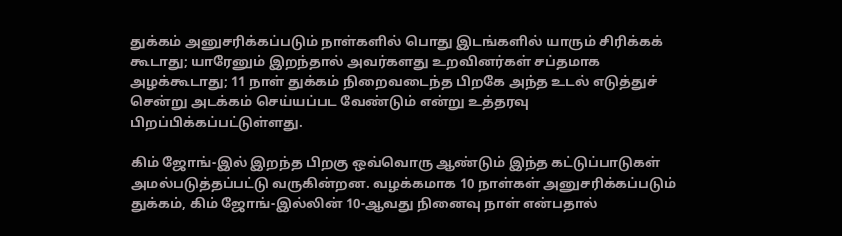துக்கம் அனுசரிக்கப்படும் நாள்களில் பொது இடங்களில் யாரும் சிரிக்கக் கூடாது; யாரேனும் இறந்தால் அவர்களது உறவினர்கள் சப்தமாக அழக்கூடாது; 11 நாள் துக்கம் நிறைவடைந்த பிறகே அந்த உடல் எடுத்துச் சென்று அடக்கம் செய்யப்பட வேண்டும் என்று உத்தரவு பிறப்பிக்கப்பட்டுள்ளது.

கிம் ஜோங்-இல் இறந்த பிறகு ஒவ்வொரு ஆண்டும் இந்த கட்டுப்பாடுகள் அமல்படுத்தப்பட்டு வருகின்றன. வழக்கமாக 10 நாள்கள் அனுசரிக்கப்படும் துக்கம், கிம் ஜோங்-இல்லின் 10-ஆவது நினைவு நாள் என்பதால்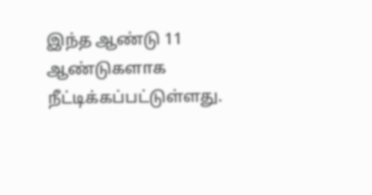இந்த ஆண்டு 11 ஆண்டுகளாக நீட்டிக்கப்பட்டுள்ளது.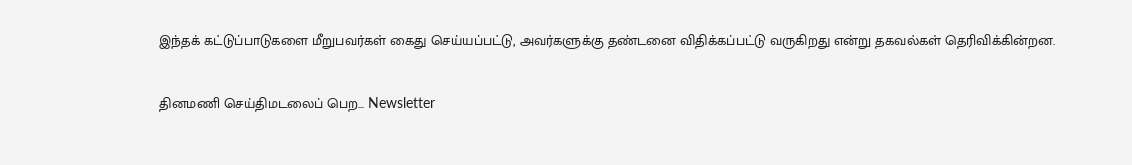இந்தக் கட்டுப்பாடுகளை மீறுபவர்கள் கைது செய்யப்பட்டு, அவர்களுக்கு தண்டனை விதிக்கப்பட்டு வருகிறது என்று தகவல்கள் தெரிவிக்கின்றன.

தினமணி செய்திமடலைப் பெற... Newsletter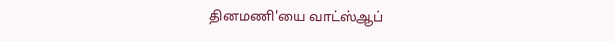தினமணி'யை வாட்ஸ்ஆப்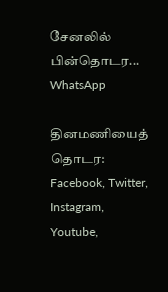சேனலில் பின்தொடர... WhatsApp

தினமணியைத் தொடர: Facebook, Twitter, Instagram, Youtube,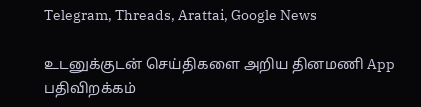Telegram, Threads, Arattai, Google News

உடனுக்குடன் செய்திகளை அறிய தினமணி App பதிவிறக்கம்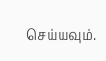செய்யவும்.